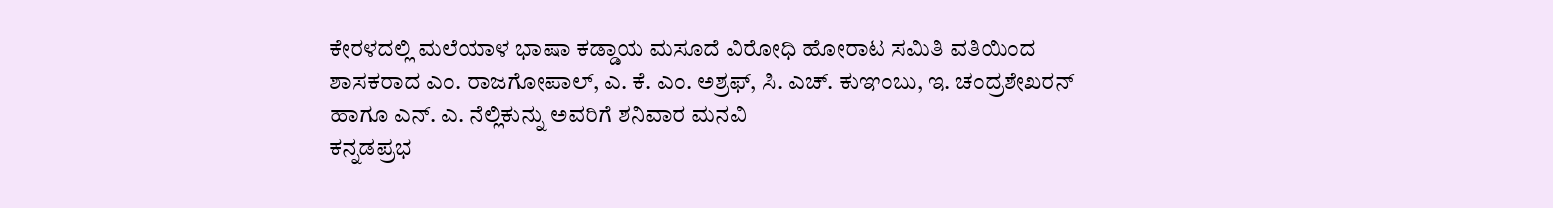ಕೇರಳದಲ್ಲಿ ಮಲೆಯಾಳ ಭಾಷಾ ಕಡ್ಡಾಯ ಮಸೂದೆ ವಿರೋಧಿ ಹೋರಾಟ ಸಮಿತಿ ವತಿಯಿಂದ ಶಾಸಕರಾದ ಎಂ. ರಾಜಗೋಪಾಲ್, ಎ. ಕೆ. ಎಂ. ಅಶ್ರಫ್, ಸಿ. ಎಚ್. ಕುಞಂಬು, ಇ. ಚಂದ್ರಶೇಖರನ್ ಹಾಗೂ ಎನ್. ಎ. ನೆಲ್ಲಿಕುನ್ನು ಅವರಿಗೆ ಶನಿವಾರ ಮನವಿ
ಕನ್ನಡಪ್ರಭ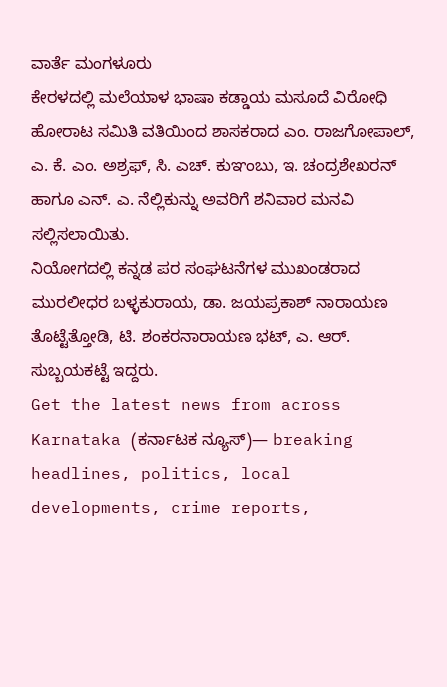ವಾರ್ತೆ ಮಂಗಳೂರು
ಕೇರಳದಲ್ಲಿ ಮಲೆಯಾಳ ಭಾಷಾ ಕಡ್ಡಾಯ ಮಸೂದೆ ವಿರೋಧಿ ಹೋರಾಟ ಸಮಿತಿ ವತಿಯಿಂದ ಶಾಸಕರಾದ ಎಂ. ರಾಜಗೋಪಾಲ್, ಎ. ಕೆ. ಎಂ. ಅಶ್ರಫ್, ಸಿ. ಎಚ್. ಕುಞಂಬು, ಇ. ಚಂದ್ರಶೇಖರನ್ ಹಾಗೂ ಎನ್. ಎ. ನೆಲ್ಲಿಕುನ್ನು ಅವರಿಗೆ ಶನಿವಾರ ಮನವಿ ಸಲ್ಲಿಸಲಾಯಿತು.
ನಿಯೋಗದಲ್ಲಿ ಕನ್ನಡ ಪರ ಸಂಘಟನೆಗಳ ಮುಖಂಡರಾದ ಮುರಲೀಧರ ಬಳ್ಳಕುರಾಯ, ಡಾ. ಜಯಪ್ರಕಾಶ್ ನಾರಾಯಣ ತೊಟ್ಟೆತ್ತೋಡಿ, ಟಿ. ಶಂಕರನಾರಾಯಣ ಭಟ್, ಎ. ಆರ್. ಸುಬ್ಬಯಕಟ್ಟೆ ಇದ್ದರು.
Get the latest news from across Karnataka (ಕರ್ನಾಟಕ ನ್ಯೂಸ್)— breaking headlines, politics, local developments, crime reports,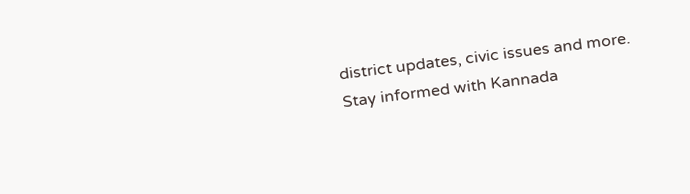district updates, civic issues and more. Stay informed with Kannada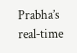Prabha’s real‑time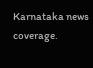Karnataka news coverage.